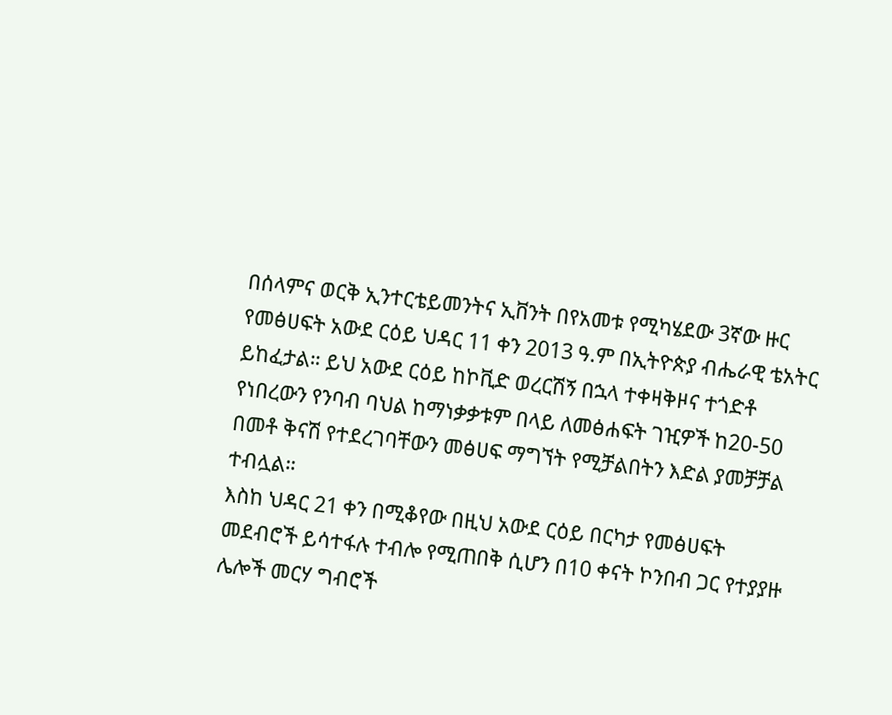በሰላምና ወርቅ ኢንተርቴይመንትና ኢቨንት በየአመቱ የሚካሄደው 3ኛው ዙር የመፅሀፍት አውደ ርዕይ ህዳር 11 ቀን 2013 ዓ.ም በኢትዮጵያ ብሔራዊ ቴአትር ይከፈታል። ይህ አውደ ርዕይ ከኮቪድ ወረርሽኝ በኋላ ተቀዛቅዞና ተጎድቶ የነበረውን የንባብ ባህል ከማነቃቃቱም በላይ ለመፅሐፍት ገዢዎች ከ20-50 በመቶ ቅናሽ የተደረገባቸውን መፅሀፍ ማግኘት የሚቻልበትን እድል ያመቻቻል ተብሏል።
እስከ ህዳር 21 ቀን በሚቆየው በዚህ አውደ ርዕይ በርካታ የመፅሀፍት መደብሮች ይሳተፋሉ ተብሎ የሚጠበቅ ሲሆን በ10 ቀናት ኮንበብ ጋር የተያያዙ ሌሎች መርሃ ግብሮች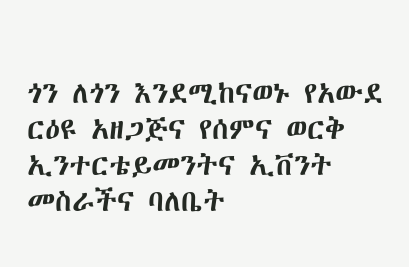ጎን ለጎን እንደሚከናወኑ የአውደ ርዕዩ አዘጋጅና የሰምና ወርቅ ኢንተርቴይመንትና ኢቨንት መስራችና ባለቤት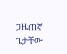ጋዜጠኛ ጌታቸው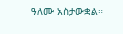ዓለሙ አስታውቋል።